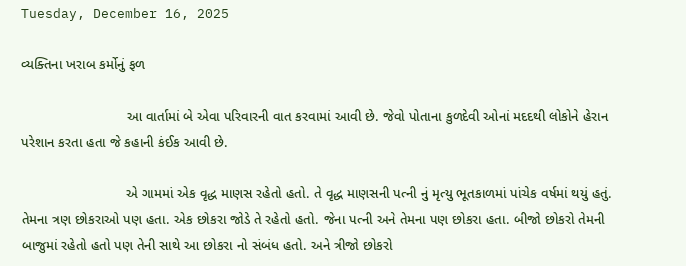Tuesday, December 16, 2025

વ્યક્તિના ખરાબ કર્મોનું ફળ

                           આ વાર્તામાં બે એવા પરિવારની વાત કરવામાં આવી છે. જેવો પોતાના કુળદેવી ઓનાં મદદથી લોકોને હેરાન પરેશાન કરતા હતા જે કહાની કંઈક આવી છે.

                           એ ગામમાં એક વૃદ્ધ માણસ રહેતો હતો. તે વૃદ્ધ માણસની પત્ની નું મૃત્યુ ભૂતકાળમાં પાંચેક વર્ષમાં થયું હતું. તેમના ત્રણ છોકરાઓ પણ હતા. એક છોકરા જોડે તે રહેતો હતો. જેના પત્ની અને તેમના પણ છોકરા હતા. બીજો છોકરો તેમની બાજુમાં રહેતો હતો પણ તેની સાથે આ છોકરા નો સંબંધ હતો. અને ત્રીજો છોકરો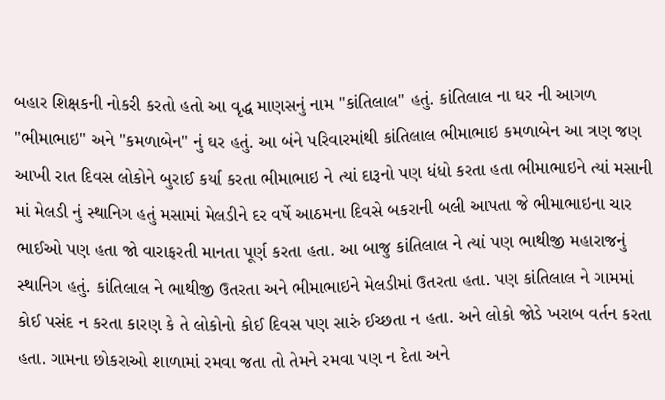બહાર શિક્ષકની નોકરી કરતો હતો આ વૃદ્ધ માણસનું નામ "કાંતિલાલ" હતું. કાંતિલાલ ના ઘર ની આગળ "ભીમાભાઇ" અને "કમળાબેન" નું ઘર હતું. આ બંને પરિવારમાંથી કાંતિલાલ ભીમાભાઇ કમળાબેન આ ત્રણ જણ આખી રાત દિવસ લોકોને બુરાઈ કર્યા કરતા ભીમાભાઇ ને ત્યાં દારૂનો પણ ધંધો કરતા હતા ભીમાભાઇને ત્યાં મસાની માં મેલડી નું સ્થાનિગ હતું મસામાં મેલડીને દર વર્ષે આઠમના દિવસે બકરાની બલી આપતા જે ભીમાભાઇના ચાર ભાઈઓ પણ હતા જો વારાફરતી માનતા પૂર્ણ કરતા હતા. આ બાજુ કાંતિલાલ ને ત્યાં પણ ભાથીજી મહારાજનું સ્થાનિગ હતું. કાંતિલાલ ને ભાથીજી ઉતરતા અને ભીમાભાઇને મેલડીમાં ઉતરતા હતા. પણ કાંતિલાલ ને ગામમાં કોઈ પસંદ ન કરતા કારણ કે તે લોકોનો કોઈ દિવસ પણ સારું ઈચ્છતા ન હતા. અને લોકો જોડે ખરાબ વર્તન કરતા હતા. ગામના છોકરાઓ શાળામાં રમવા જતા તો તેમને રમવા પણ ન દેતા અને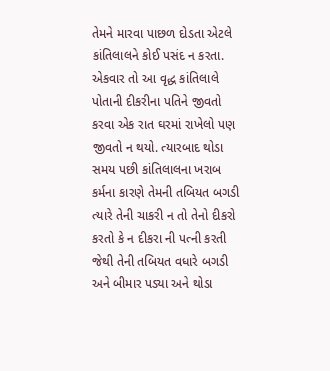તેમને મારવા પાછળ દોડતા એટલે કાંતિલાલને કોઈ પસંદ ન કરતા. એકવાર તો આ વૃદ્ધ કાંતિલાલે પોતાની દીકરીના પતિને જીવતો કરવા એક રાત ઘરમાં રાખેલો પણ જીવતો ન થયો. ત્યારબાદ થોડા સમય પછી કાંતિલાલના ખરાબ કર્મના કારણે તેમની તબિયત બગડી ત્યારે તેની ચાકરી ન તો તેનો દીકરો કરતો કે ન દીકરા ની પત્ની કરતી જેથી તેની તબિયત વધારે બગડી અને બીમાર પડ્યા અને થોડા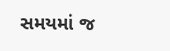સમયમાં જ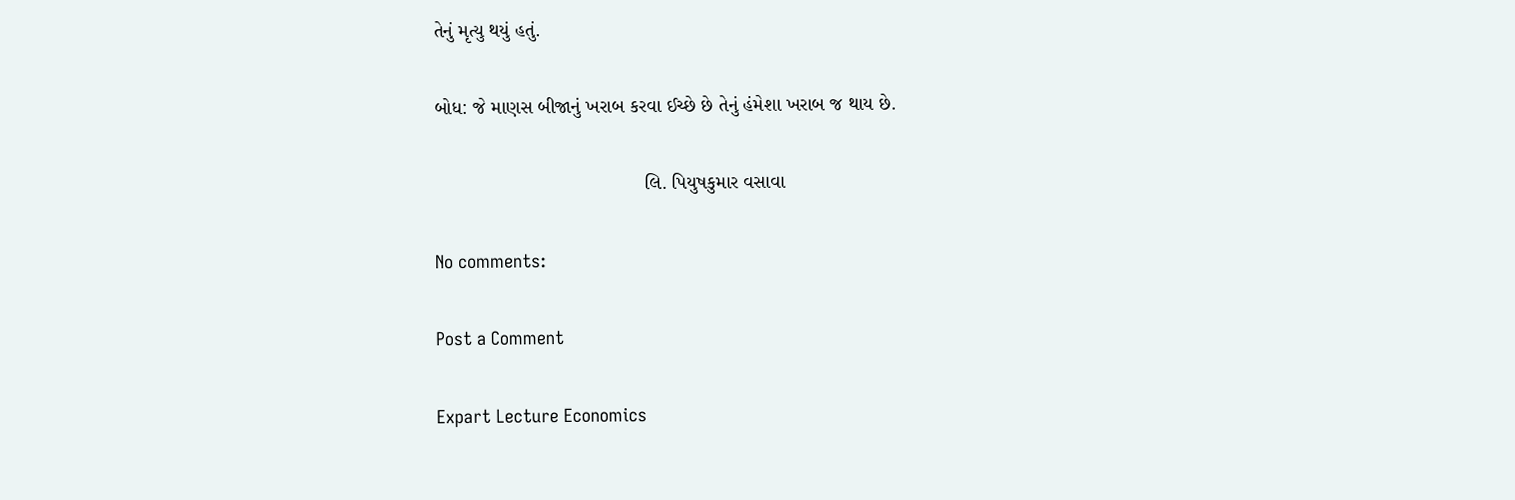તેનું મૃત્યુ થયું હતું.

બોધ: જે માણસ બીજાનું ખરાબ કરવા ઈચ્છે છે તેનું હંમેશા ખરાબ જ થાય છે.

                                       લિ. પિયુષકુમાર વસાવા

No comments:

Post a Comment

Expart Lecture Economics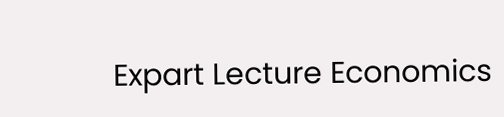Expart Lecture Economics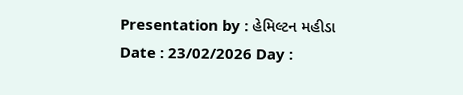Presentation by : હેમિલ્ટન મહીડા  Date : 23/02/2026 Day :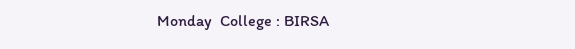Monday  College : BIRSA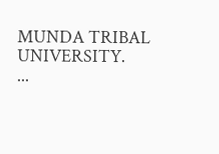MUNDA TRIBAL UNIVERSITY.         ...